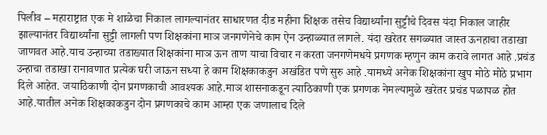पिलीव – महाराष्ट्रात एक मे शाळेचा निकाल लागल्यानंतर साधारणत दीड महीना शिक्षक तसेच विद्यार्थ्यांना सुट्टीचे दिवस यंदा निकाल जाहीर झाल्यानंतर विद्यार्थ्यांना सुट्टी लागली पण शिक्षकांना माञ जनगणेनेचे काम ऐन उन्हाळ्यात लागले. यंदा खरेतर सगळ्यात जास्त ऊनहाचा तडाखा जाणवत आहे.याच उन्हाच्या तडाख्यात शिक्षकांना माञ ऊन ताण याचा विचार न करता जनगणेमधये प्रगणक म्हणुन काम करावे लागत आहे .प्रचंड उन्हाचा तडाखा रानावणात प्रत्येक घरी जाऊन सध्या हे काम शिक्षकाकडुन अखंडित पणे सुरु आहे .यामध्ये अनेक शिक्षकांना खुप मोठे मोठे प्रभाग दिले आहेत. जयाठिकाणी दोन प्रगणकाची आवश्यक आहे.माञ शासनाकडून त्याठिकाणी एक प्रगणक नेमल्यामुळे खरेतर प्रचंड पळापळ होत आहे.यातील अनेक शिक्षकाकडुन दोन प्रगणकाचे काम आम्हा एक जणालाच दिले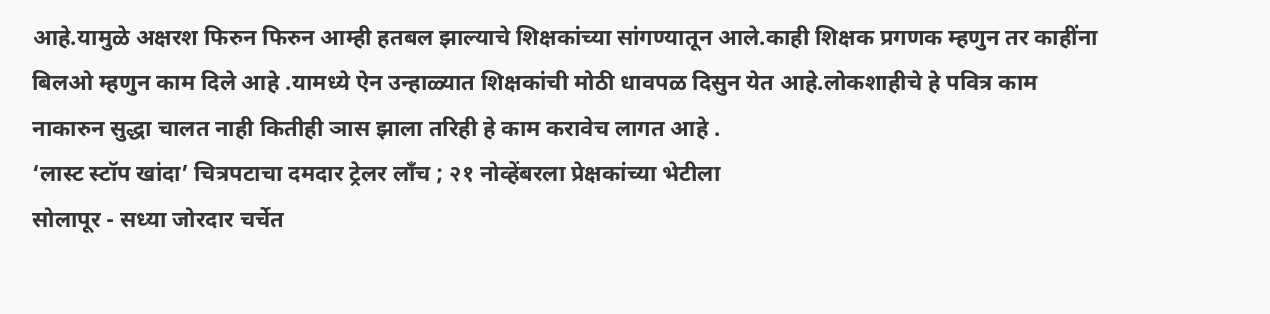आहे.यामुळे अक्षरश फिरुन फिरुन आम्ही हतबल झाल्याचे शिक्षकांच्या सांगण्यातून आले.काही शिक्षक प्रगणक म्हणुन तर काहींना बिलओ म्हणुन काम दिले आहे .यामध्ये ऐन उन्हाळ्यात शिक्षकांची मोठी धावपळ दिसुन येत आहे.लोकशाहीचे हे पवित्र काम नाकारुन सुद्धा चालत नाही कितीही ञास झाला तरिही हे काम करावेच लागत आहे .
‘लास्ट स्टॉप खांदा’ चित्रपटाचा दमदार ट्रेलर लाँच ; २१ नोव्हेंबरला प्रेक्षकांच्या भेटीला
सोलापूर - सध्या जोरदार चर्चेत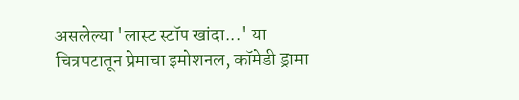असलेल्या 'लास्ट स्टॉप खांदा...' या चित्रपटातून प्रेमाचा इमोशनल, कॉमेडी ड्रामा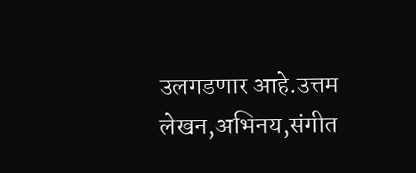उलगडणार आहे.उत्तम लेखन,अभिनय,संगीत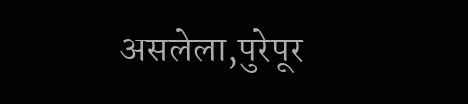असलेला,पुरेपूर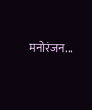मनोरंजन...